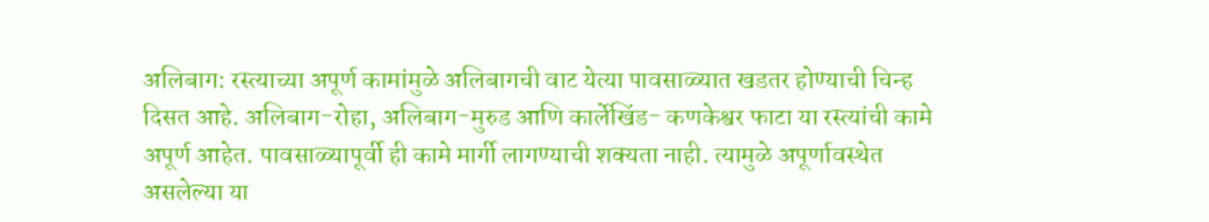अलिबाग: रस्त्याच्या अपूर्ण कामांमुळे अलिबागची वाट येत्या पावसाळ्यात खडतर होण्याची चिन्ह दिसत आहे. अलिबाग-रोहा, अलिबाग-मुरुड आणि कार्लेखिंड- कणकेश्वर फाटा या रस्त्यांची कामे अपूर्ण आहेत. पावसाळ्यापूर्वी ही कामे मार्गी लागण्याची शक्यता नाही. त्यामुळे अपूर्णावस्थेत असलेल्या या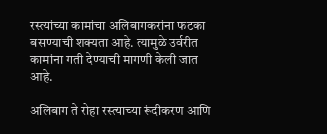रस्त्यांच्या कामांचा अलिबागकरांना फटका बसण्याची शक्यता आहे. त्यामुळे उर्वरीत कामांना गती देण्याची मागणी केली जात आहे.

अलिबाग ते रोहा रस्‍त्‍याच्‍या रूंदीकरण आणि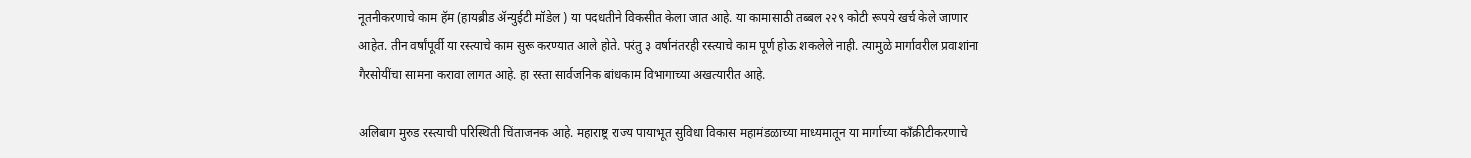नूतनीकरणाचे काम हॅम (हायब्रीड ॲन्‍युईटी मॉडेल ) या पदधतीने विकसीत केला जात आहे. या कामासाठी तब्‍बल २२९ कोटी रूपये खर्च केले जाणार आहेत. तीन वर्षांपूर्वी या रस्त्याचे काम सुरू करण्‍यात आले होते. परंतु ३ वर्षानंतरही रस्त्याचे काम पूर्ण होऊ शकलेले नाही. त्यामुळे मार्गावरील प्रवाशांना गैरसोयींचा सामना करावा लागत आहे. हा रस्ता सार्वजनिक बांधकाम विभागाच्या अखत्यारीत आहे.

अलिबाग मुरुड रस्त्याची परिस्थिती चिंताजनक आहे. महाराष्ट्र राज्य पायाभूत सुविधा विकास महामंडळाच्या माध्यमातून या मार्गाच्या काँक्रीटीकरणाचे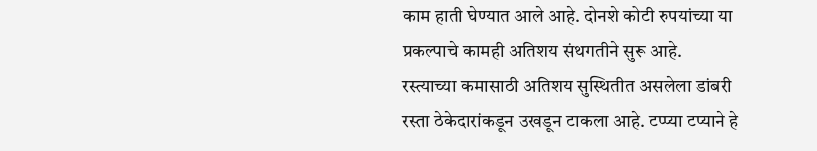काम हाती घेण्यात आले आहे. दोनशे कोटी रुपयांच्या या प्रकल्पाचे कामही अतिशय संथगतीने सुरू आहे. रस्त्याच्या कमासाठी अतिशय सुस्थितीत असलेला डांबरी रस्ता ठेकेदारांकडून उखडून टाकला आहे. टप्प्या टप्याने हे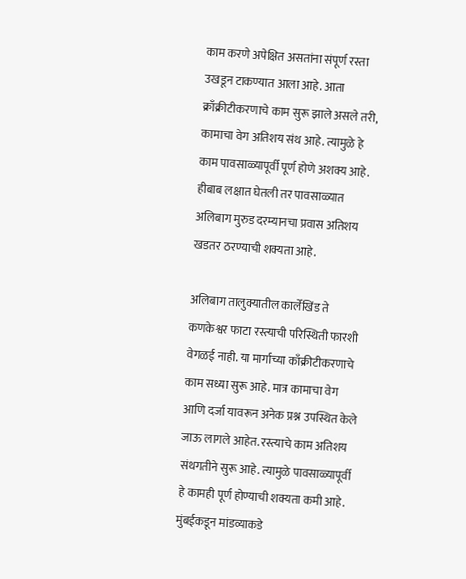काम करणे अपेक्षित असतांना संपूर्ण रस्ता उखडून टाकण्यात आला आहे. आता क्राँक्रीटीकरणाचे काम सुरू झाले असले तरी, कामाचा वेग अतिशय संथ आहे. त्यामुळे हे काम पावसाळ्यापूर्वी पूर्ण होणे अशक्य आहे. हीबाब लक्षात घेतली तर पावसाळ्यात अलिबाग मुरुड दरम्यानचा प्रवास अतिशय खडतर ठरण्याची शक्यता आहे.

अलिबाग तालुक्यातील कार्लेखिंड ते कणकेश्वर फाटा रस्त्याची परिस्थिती फारशी वेगळई नाही. या मार्गाच्या काँक्रीटीकरणाचे काम सध्या सुरू आहे. मात्र कामाचा वेग आणि दर्जा यावरून अनेक प्रश्न उपस्थित केले जाऊ लागले आहेत. रस्त्याचे काम अतिशय संथगतीने सुरू आहे. त्यामुळे पावसाळ्यापूर्वी हे कामही पूर्ण होण्याची शक्यता कमी आहे. मुंबईकडून मांडव्याकडे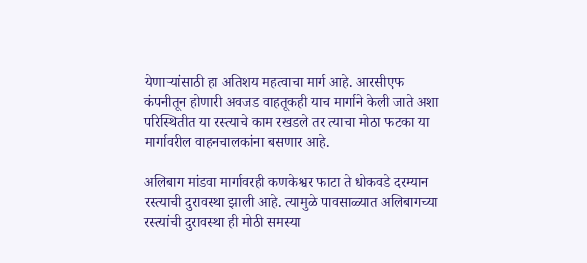येणाऱ्यांसाठी हा अतिशय महत्वाचा मार्ग आहे. आरसीएफ कंपनीतून होणारी अवजड वाहतूकही याच मार्गाने केली जाते अशा परिस्थितीत या रस्त्याचे काम रखडले तर त्याचा मोठा फटका या मार्गावरील वाहनचालकांना बसणार आहे.

अलिबाग मांडवा मार्गावरही कणकेश्वर फाटा ते धोकवडे दरम्यान रस्त्याची दुरावस्था झाली आहे. त्यामुळे पावसाळ्यात अलिबागच्या रस्त्यांची दुरावस्था ही मोठी समस्या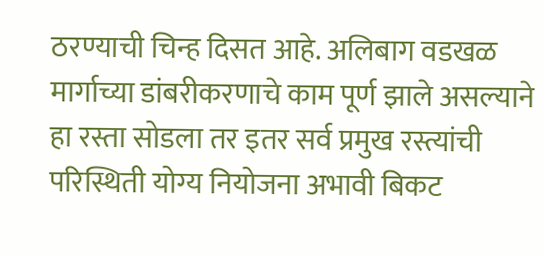ठरण्याची चिन्ह दिसत आहे. अलिबाग वडखळ मार्गाच्या डांबरीकरणाचे काम पूर्ण झाले असल्याने हा रस्ता सोडला तर इतर सर्व प्रमुख रस्त्यांची परिस्थिती योग्य नियोजना अभावी बिकट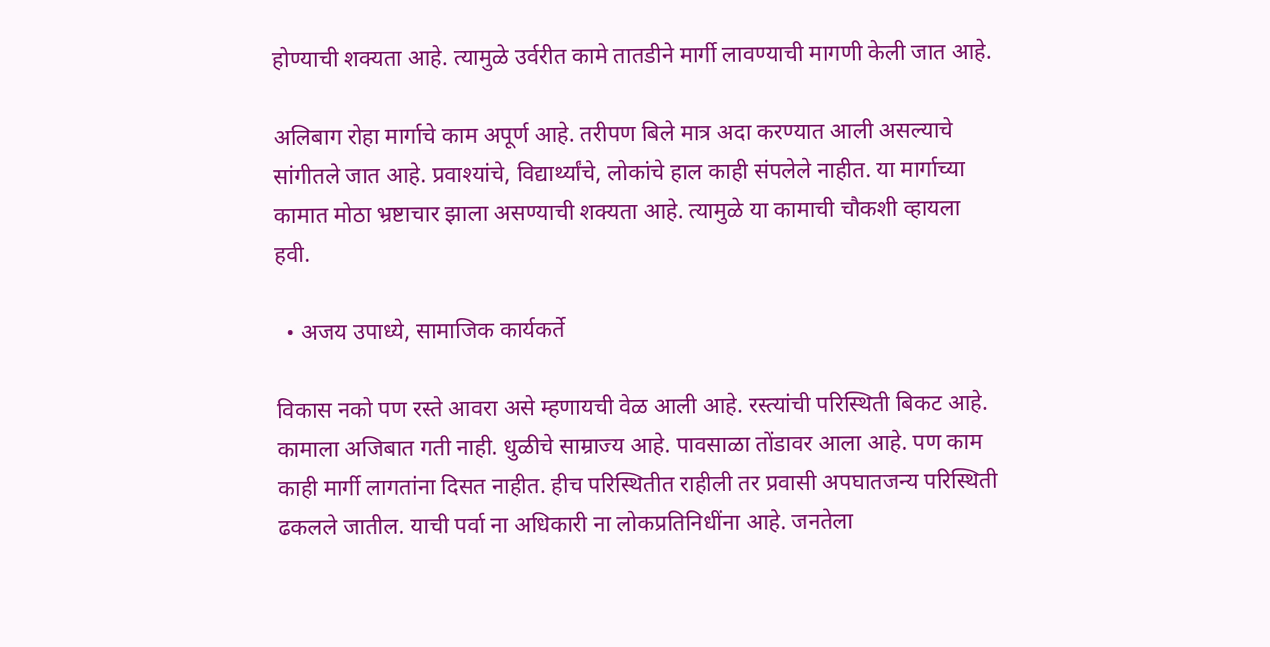होण्याची शक्यता आहे. त्यामुळे उर्वरीत कामे तातडीने मार्गी लावण्याची मागणी केली जात आहे.

अलिबाग रोहा मार्गाचे काम अपूर्ण आहे. तरीपण बिले मात्र अदा करण्यात आली असल्याचे सांगीतले जात आहे. प्रवाश्यांचे, विद्यार्थ्यांचे, लोकांचे हाल काही संपलेले नाहीत. या मार्गाच्या कामात मोठा भ्रष्टाचार झाला असण्याची शक्यता आहे. त्यामुळे या कामाची चौकशी व्हायला हवी.

  • अजय उपाध्ये, सामाजिक कार्यकर्ते

विकास नको पण रस्ते आवरा असे म्हणायची वेळ आली आहे. रस्त्यांची परिस्थिती बिकट आहे. कामाला अजिबात गती नाही. धुळीचे साम्राज्य आहे. पावसाळा तोंडावर आला आहे. पण काम काही मार्गी लागतांना दिसत नाहीत. हीच परिस्थितीत राहीली तर प्रवासी अपघातजन्य परिस्थिती ढकलले जातील. याची पर्वा ना अधिकारी ना लोकप्रतिनिधींना आहे. जनतेला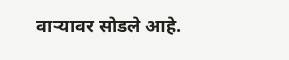वाऱ्यावर सोडले आहे.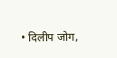• दिलीप जोग,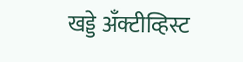खड्डे अँक्टीव्हिस्ट